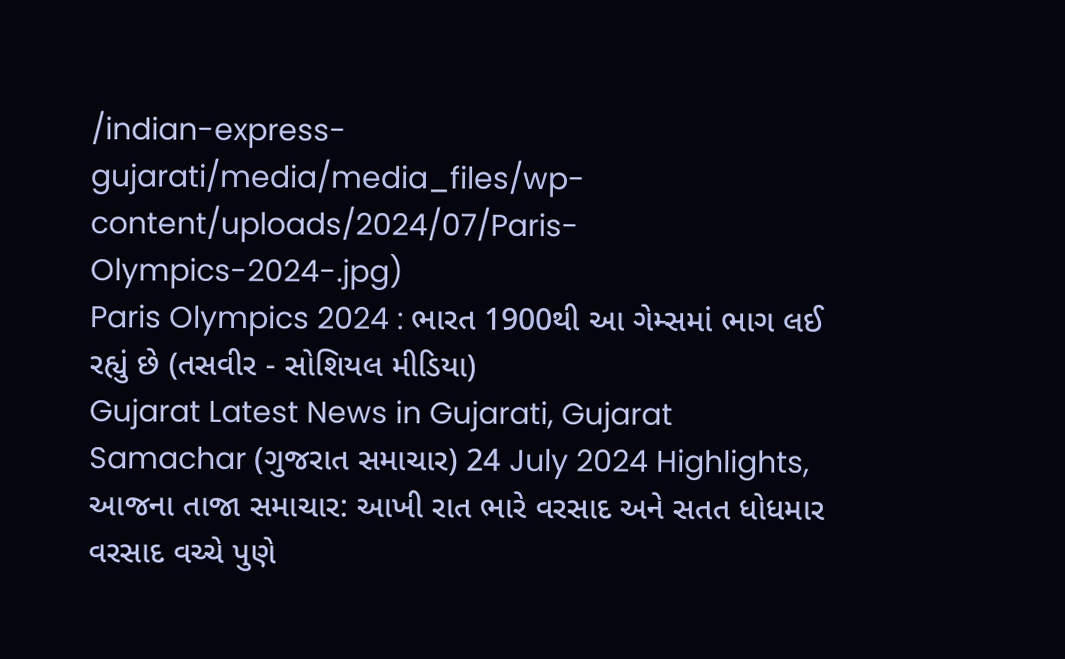/indian-express-gujarati/media/media_files/wp-content/uploads/2024/07/Paris-Olympics-2024-.jpg)
Paris Olympics 2024 : ભારત 1900થી આ ગેમ્સમાં ભાગ લઈ રહ્યું છે (તસવીર - સોશિયલ મીડિયા)
Gujarat Latest News in Gujarati, Gujarat Samachar (ગુજરાત સમાચાર) 24 July 2024 Highlights, આજના તાજા સમાચાર: આખી રાત ભારે વરસાદ અને સતત ધોધમાર વરસાદ વચ્ચે પુણે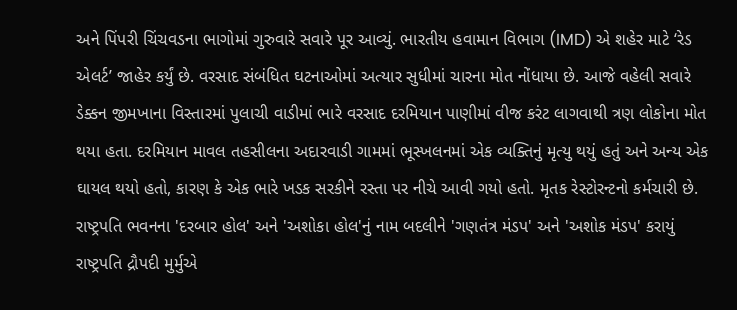અને પિંપરી ચિંચવડના ભાગોમાં ગુરુવારે સવારે પૂર આવ્યું. ભારતીય હવામાન વિભાગ (IMD) એ શહેર માટે ‘રેડ એલર્ટ’ જાહેર કર્યું છે. વરસાદ સંબંધિત ઘટનાઓમાં અત્યાર સુધીમાં ચારના મોત નોંધાયા છે. આજે વહેલી સવારે ડેક્કન જીમખાના વિસ્તારમાં પુલાચી વાડીમાં ભારે વરસાદ દરમિયાન પાણીમાં વીજ કરંટ લાગવાથી ત્રણ લોકોના મોત થયા હતા. દરમિયાન માવલ તહસીલના અદારવાડી ગામમાં ભૂસ્ખલનમાં એક વ્યક્તિનું મૃત્યુ થયું હતું અને અન્ય એક ઘાયલ થયો હતો, કારણ કે એક ભારે ખડક સરકીને રસ્તા પર નીચે આવી ગયો હતો. મૃતક રેસ્ટોરન્ટનો કર્મચારી છે.
રાષ્ટ્રપતિ ભવનના 'દરબાર હોલ' અને 'અશોકા હોલ'નું નામ બદલીને 'ગણતંત્ર મંડપ' અને 'અશોક મંડપ' કરાયું
રાષ્ટ્રપતિ દ્રૌપદી મુર્મુએ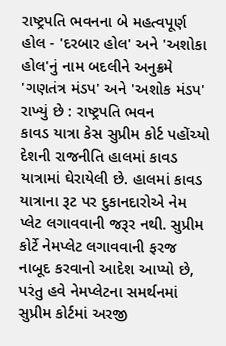રાષ્ટ્રપતિ ભવનના બે મહત્વપૂર્ણ હોલ - 'દરબાર હોલ' અને 'અશોકા હોલ'નું નામ બદલીને અનુક્રમે 'ગણતંત્ર મંડપ' અને 'અશોક મંડપ' રાખ્યું છે : રાષ્ટ્રપતિ ભવન
કાવડ યાત્રા કેસ સુપ્રીમ કોર્ટ પહોંચ્યો
દેશની રાજનીતિ હાલમાં કાવડ યાત્રામાં ઘેરાયેલી છે. હાલમાં કાવડ યાત્રાના રૂટ પર દુકાનદારોએ નેમ પ્લેટ લગાવવાની જરૂર નથી. સુપ્રીમ કોર્ટે નેમપ્લેટ લગાવવાની ફરજ નાબૂદ કરવાનો આદેશ આપ્યો છે, પરંતુ હવે નેમપ્લેટના સમર્થનમાં સુપ્રીમ કોર્ટમાં અરજી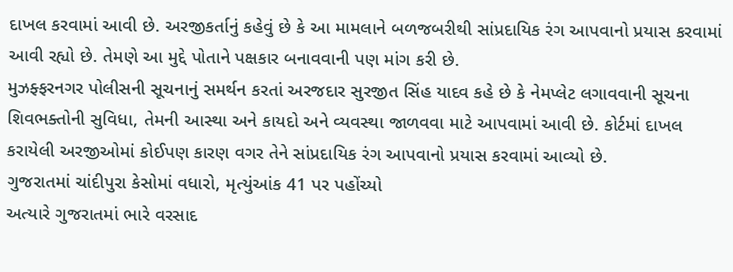દાખલ કરવામાં આવી છે. અરજીકર્તાનું કહેવું છે કે આ મામલાને બળજબરીથી સાંપ્રદાયિક રંગ આપવાનો પ્રયાસ કરવામાં આવી રહ્યો છે. તેમણે આ મુદ્દે પોતાને પક્ષકાર બનાવવાની પણ માંગ કરી છે.
મુઝફ્ફરનગર પોલીસની સૂચનાનું સમર્થન કરતાં અરજદાર સુરજીત સિંહ યાદવ કહે છે કે નેમપ્લેટ લગાવવાની સૂચના શિવભક્તોની સુવિધા, તેમની આસ્થા અને કાયદો અને વ્યવસ્થા જાળવવા માટે આપવામાં આવી છે. કોર્ટમાં દાખલ કરાયેલી અરજીઓમાં કોઈપણ કારણ વગર તેને સાંપ્રદાયિક રંગ આપવાનો પ્રયાસ કરવામાં આવ્યો છે.
ગુજરાતમાં ચાંદીપુરા કેસોમાં વધારો, મૃત્યુંઆંક 41 પર પહોંચ્યો
અત્યારે ગુજરાતમાં ભારે વરસાદ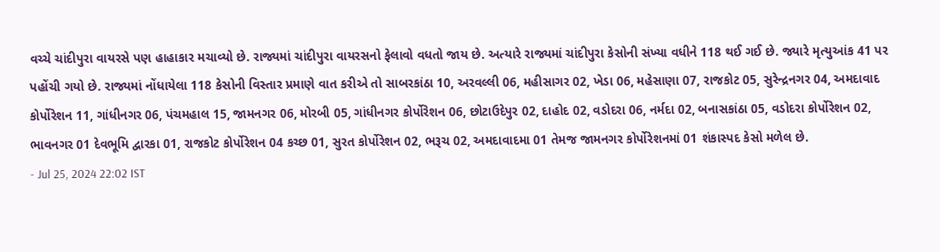વચ્ચે ચાંદીપુરા વાયરસે પણ હાહાકાર મચાવ્યો છે. રાજ્યમાં ચાંદીપુરા વાયરસનો ફેલાવો વધતો જાય છે. અત્યારે રાજ્યમાં ચાંદીપુરા કેસોની સંખ્યા વધીને 118 થઈ ગઈ છે. જ્યારે મૃત્યુઆંક 41 પર પહોંચી ગયો છે. રાજ્યમાં નોંધાયેલા 118 કેસોની વિસ્તાર પ્રમાણે વાત કરીએ તો સાબરકાંઠા 10, અરવલ્લી 06, મહીસાગર 02, ખેડા 06, મહેસાણા 07, રાજકોટ 05, સુરેન્દ્રનગર 04, અમદાવાદ કોર્પોરેશન 11, ગાંધીનગર 06, પંચમહાલ 15, જામનગર 06, મોરબી 05, ગાંધીનગર કોર્પોરેશન 06, છોટાઉદેપુર 02, દાહોદ 02, વડોદરા 06, નર્મદા 02, બનાસકાંઠા 05, વડોદરા કોર્પોરેશન 02, ભાવનગર 01 દેવભૂમિ દ્વારકા 01, રાજકોટ કોર્પોરેશન 04 કચ્છ 01, સુરત કોર્પોરેશન 02, ભરૂચ 02, અમદાવાદમા 01 તેમજ જામનગર કોર્પોરેશનમાં 01 શંકાસ્પદ કેસો મળેલ છે.
- Jul 25, 2024 22:02 IST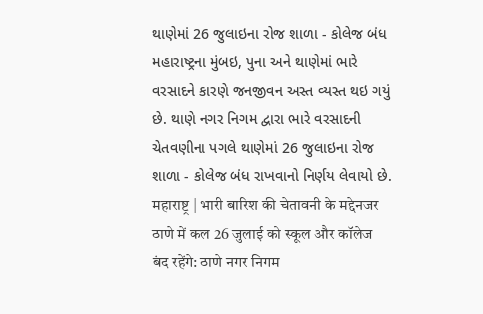થાણેમાં 26 જુલાઇના રોજ શાળા - કોલેજ બંધ
મહારાષ્ટ્રના મુંબઇ, પુના અને થાણેમાં ભારે વરસાદને કારણે જનજીવન અસ્ત વ્યસ્ત થઇ ગયું છે. થાણે નગર નિગમ દ્વારા ભારે વરસાદની ચેતવણીના પગલે થાણેમાં 26 જુલાઇના રોજ શાળા - કોલેજ બંધ રાખવાનો નિર્ણય લેવાયો છે.
महाराष्ट्र | भारी बारिश की चेतावनी के मद्देनजर ठाणे में कल 26 जुलाई को स्कूल और कॉलेज बंद रहेंगे: ठाणे नगर निगम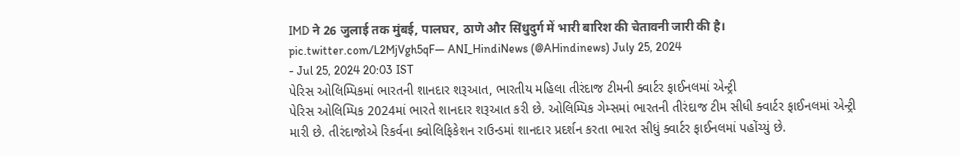IMD ने 26 जुलाई तक मुंबई, पालघर, ठाणे और सिंधुदुर्ग में भारी बारिश की चेतावनी जारी की है। pic.twitter.com/L2MjVgh5qF— ANI_HindiNews (@AHindinews) July 25, 2024
- Jul 25, 2024 20:03 IST
પેરિસ ઓલિમ્પિકમાં ભારતની શાનદાર શરૂઆત, ભારતીય મહિલા તીરંદાજ ટીમની ક્વાર્ટર ફાઈનલમાં એન્ટ્રી
પેરિસ ઓલિમ્પિક 2024માં ભારતે શાનદાર શરૂઆત કરી છે. ઓલિમ્પિક ગેમ્સમાં ભારતની તીરંદાજ ટીમ સીધી ક્વાર્ટર ફાઈનલમાં એન્ટ્રી મારી છે. તીરંદાજોએ રિકર્વના ક્વોલિફિકેશન રાઉન્ડમાં શાનદાર પ્રદર્શન કરતા ભારત સીધું ક્વાર્ટર ફાઈનલમાં પહોંચ્યું છે.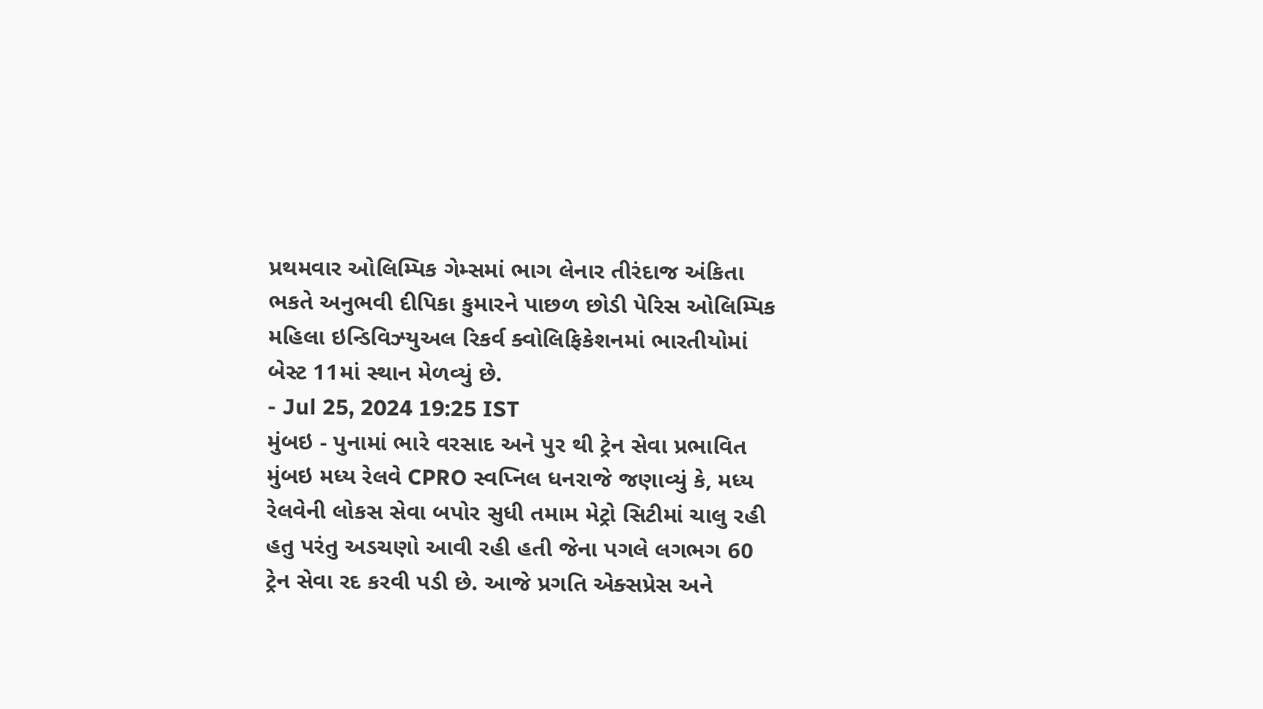પ્રથમવાર ઓલિમ્પિક ગેમ્સમાં ભાગ લેનાર તીરંદાજ અંકિતા ભકતે અનુભવી દીપિકા કુમારને પાછળ છોડી પેરિસ ઓલિમ્પિક મહિલા ઇન્ડિવિઝ્યુઅલ રિકર્વ ક્વોલિફિકેશનમાં ભારતીયોમાં બેસ્ટ 11માં સ્થાન મેળવ્યું છે.
- Jul 25, 2024 19:25 IST
મુંબઇ - પુનામાં ભારે વરસાદ અને પુર થી ટ્રેન સેવા પ્રભાવિત
મુંબઇ મધ્ય રેલવે CPRO સ્વપ્નિલ ધનરાજે જણાવ્યું કે, મધ્ય રેલવેની લોકસ સેવા બપોર સુધી તમામ મેટ્રો સિટીમાં ચાલુ રહી હતુ પરંતુ અડચણો આવી રહી હતી જેના પગલે લગભગ 60 ટ્રેન સેવા રદ કરવી પડી છે. આજે પ્રગતિ એક્સપ્રેસ અને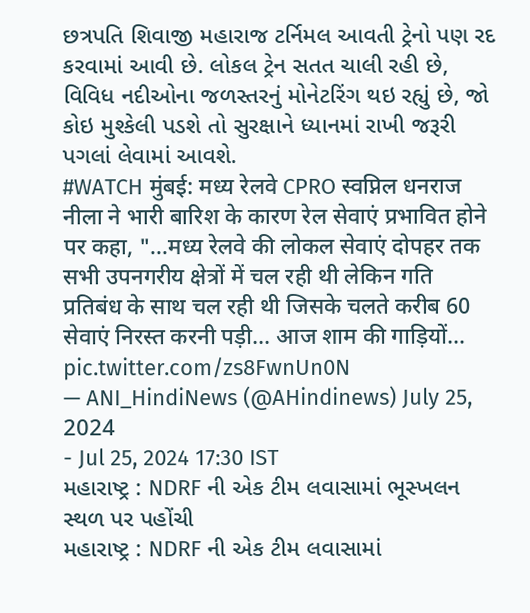છત્રપતિ શિવાજી મહારાજ ટર્નિમલ આવતી ટ્રેનો પણ રદ કરવામાં આવી છે. લોકલ ટ્રેન સતત ચાલી રહી છે, વિવિધ નદીઓના જળસ્તરનું મોનેટરિંગ થઇ રહ્યું છે, જો કોઇ મુશ્કેલી પડશે તો સુરક્ષાને ધ્યાનમાં રાખી જરૂરી પગલાં લેવામાં આવશે.
#WATCH मुंबई: मध्य रेलवे CPRO स्वप्निल धनराज नीला ने भारी बारिश के कारण रेल सेवाएं प्रभावित होने पर कहा, "...मध्य रेलवे की लोकल सेवाएं दोपहर तक सभी उपनगरीय क्षेत्रों में चल रही थी लेकिन गति प्रतिबंध के साथ चल रही थी जिसके चलते करीब 60 सेवाएं निरस्त करनी पड़ी... आज शाम की गाड़ियों… pic.twitter.com/zs8FwnUn0N
— ANI_HindiNews (@AHindinews) July 25, 2024
- Jul 25, 2024 17:30 IST
મહારાષ્ટ્ર : NDRF ની એક ટીમ લવાસામાં ભૂસ્ખલન સ્થળ પર પહોંચી
મહારાષ્ટ્ર : NDRF ની એક ટીમ લવાસામાં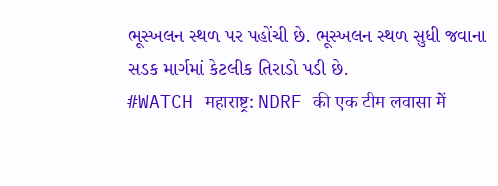ભૂસ્ખલન સ્થળ પર પહોંચી છે. ભૂસ્ખલન સ્થળ સુધી જવાના સડક માર્ગમાં કેટલીક તિરાડો પડી છે.
#WATCH महाराष्ट्र: NDRF की एक टीम लवासा में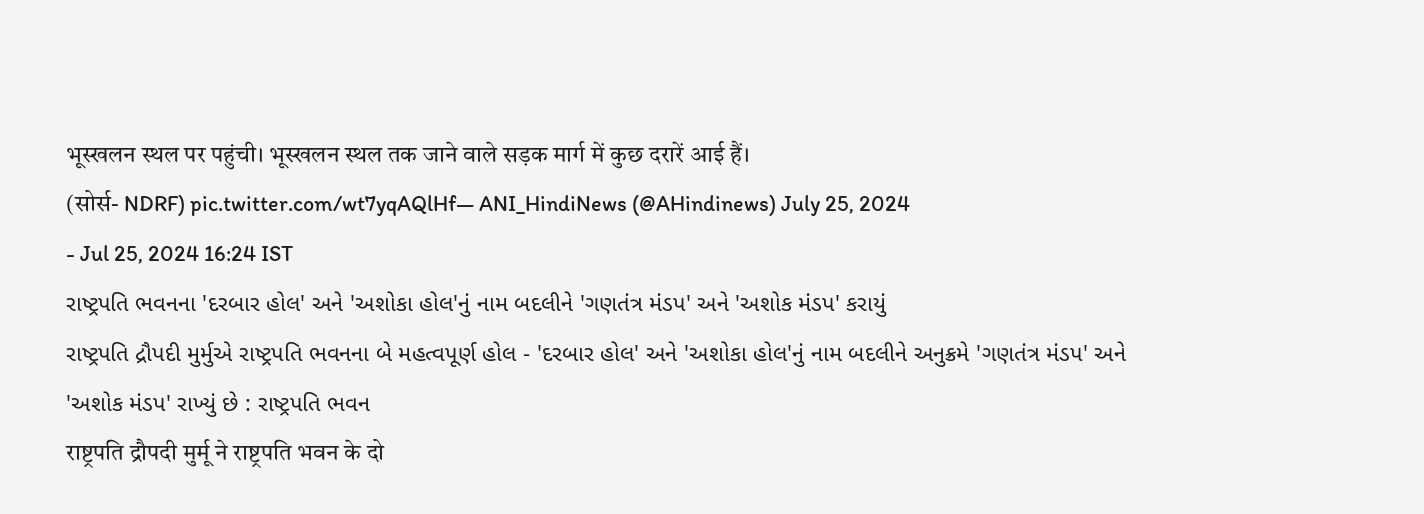भूस्खलन स्थल पर पहुंची। भूस्खलन स्थल तक जाने वाले सड़क मार्ग में कुछ दरारें आई हैं।
(सोर्स- NDRF) pic.twitter.com/wt7yqAQlHf— ANI_HindiNews (@AHindinews) July 25, 2024
- Jul 25, 2024 16:24 IST
રાષ્ટ્રપતિ ભવનના 'દરબાર હોલ' અને 'અશોકા હોલ'નું નામ બદલીને 'ગણતંત્ર મંડપ' અને 'અશોક મંડપ' કરાયું
રાષ્ટ્રપતિ દ્રૌપદી મુર્મુએ રાષ્ટ્રપતિ ભવનના બે મહત્વપૂર્ણ હોલ - 'દરબાર હોલ' અને 'અશોકા હોલ'નું નામ બદલીને અનુક્રમે 'ગણતંત્ર મંડપ' અને 'અશોક મંડપ' રાખ્યું છે : રાષ્ટ્રપતિ ભવન
राष्ट्रपति द्रौपदी मुर्मू ने राष्ट्रपति भवन के दो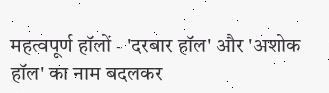महत्वपूर्ण हॉलों - 'दरबार हॉल' और 'अशोक हॉल' का नाम बदलकर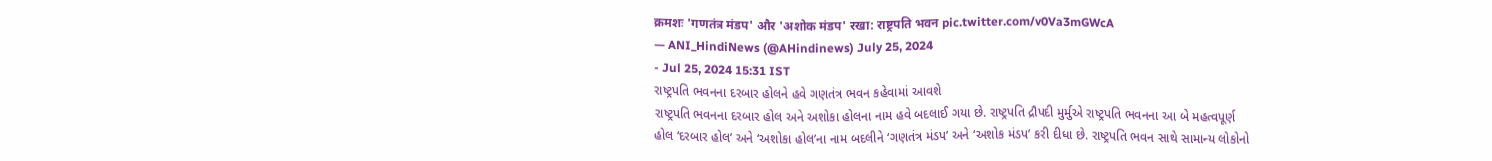क्रमशः 'गणतंत्र मंडप' और 'अशोक मंडप' रखा: राष्ट्रपति भवन pic.twitter.com/v0Va3mGWcA
— ANI_HindiNews (@AHindinews) July 25, 2024
- Jul 25, 2024 15:31 IST
રાષ્ટ્રપતિ ભવનના દરબાર હોલને હવે ગણતંત્ર ભવન કહેવામાં આવશે
રાષ્ટ્રપતિ ભવનના દરબાર હોલ અને અશોકા હોલના નામ હવે બદલાઈ ગયા છે. રાષ્ટ્રપતિ દ્રૌપદી મુર્મુએ રાષ્ટ્રપતિ ભવનના આ બે મહત્વપૂર્ણ હોલ ‘દરબાર હોલ’ અને ‘અશોકા હોલ’ના નામ બદલીને ‘ગણતંત્ર મંડપ’ અને ‘અશોક મંડપ’ કરી દીધા છે. રાષ્ટ્રપતિ ભવન સાથે સામાન્ય લોકોનો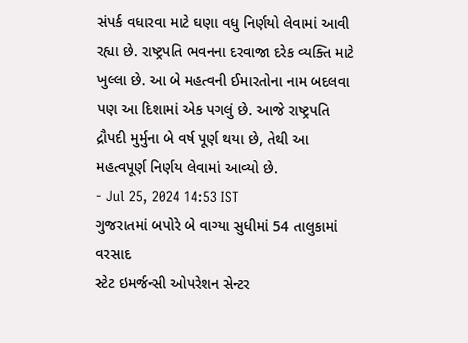સંપર્ક વધારવા માટે ઘણા વધુ નિર્ણયો લેવામાં આવી રહ્યા છે. રાષ્ટ્રપતિ ભવનના દરવાજા દરેક વ્યક્તિ માટે ખુલ્લા છે. આ બે મહત્વની ઈમારતોના નામ બદલવા પણ આ દિશામાં એક પગલું છે. આજે રાષ્ટ્રપતિ દ્રૌપદી મુર્મુના બે વર્ષ પૂર્ણ થયા છે, તેથી આ મહત્વપૂર્ણ નિર્ણય લેવામાં આવ્યો છે.
- Jul 25, 2024 14:53 IST
ગુજરાતમાં બપોરે બે વાગ્યા સુધીમાં 54 તાલુકામાં વરસાદ
સ્ટેટ ઇમર્જન્સી ઓપરેશન સેન્ટર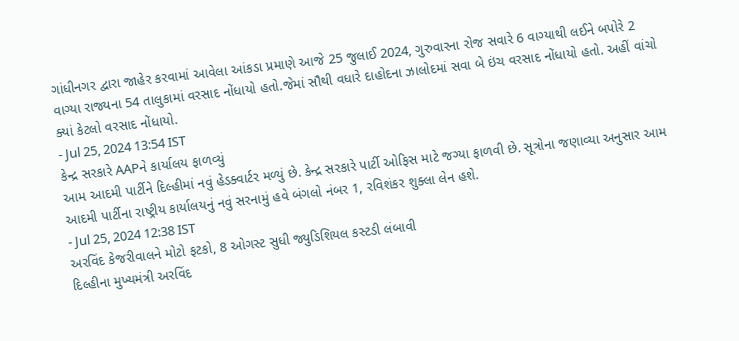ગાંધીનગર દ્વારા જાહેર કરવામાં આવેલા આંકડા પ્રમાણે આજે 25 જુલાઈ 2024, ગુરુવારના રોજ સવારે 6 વાગ્યાથી લઈને બપોરે 2 વાગ્યા રાજ્યના 54 તાલુકામાં વરસાદ નોંધાયો હતો.જેમાં સૌથી વધારે દાહોદના ઝાલોદમાં સવા બે ઇંચ વરસાદ નોંધાયો હતો. અહીં વાંચો ક્યાં કેટલો વરસાદ નોંધાયો.
- Jul 25, 2024 13:54 IST
કેન્દ્ર સરકારે AAPને કાર્યાલય ફાળવ્યું
આમ આદમી પાર્ટીને દિલ્હીમાં નવું હેડક્વાર્ટર મળ્યું છે. કેન્દ્ર સરકારે પાર્ટી ઓફિસ માટે જગ્યા ફાળવી છે. સૂત્રોના જણાવ્યા અનુસાર આમ આદમી પાર્ટીના રાષ્ટ્રીય કાર્યાલયનું નવું સરનામું હવે બંગલો નંબર 1, રવિશંકર શુક્લા લેન હશે.
- Jul 25, 2024 12:38 IST
અરવિંદ કેજરીવાલને મોટો ફટકો, 8 ઓગસ્ટ સુધી જ્યુડિશિયલ કસ્ટડી લંબાવી
દિલ્હીના મુખ્યમંત્રી અરવિંદ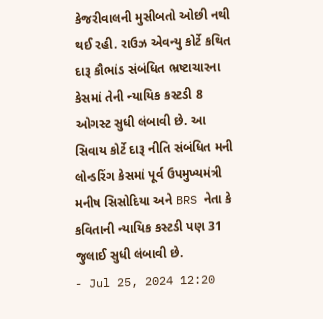કેજરીવાલની મુસીબતો ઓછી નથી થઈ રહી. રાઉઝ એવન્યુ કોર્ટે કથિત દારૂ કૌભાંડ સંબંધિત ભ્રષ્ટાચારના કેસમાં તેની ન્યાયિક કસ્ટડી 8 ઓગસ્ટ સુધી લંબાવી છે. આ સિવાય કોર્ટે દારૂ નીતિ સંબંધિત મની લોન્ડરિંગ કેસમાં પૂર્વ ઉપમુખ્યમંત્રી મનીષ સિસોદિયા અને BRS નેતા કે કવિતાની ન્યાયિક કસ્ટડી પણ 31 જુલાઈ સુધી લંબાવી છે.
- Jul 25, 2024 12:20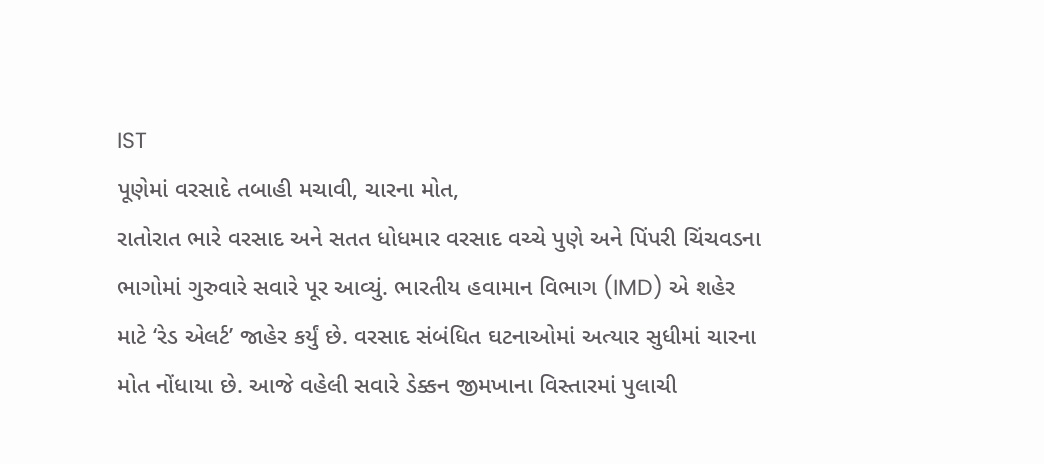IST
પૂણેમાં વરસાદે તબાહી મચાવી, ચારના મોત,
રાતોરાત ભારે વરસાદ અને સતત ધોધમાર વરસાદ વચ્ચે પુણે અને પિંપરી ચિંચવડના ભાગોમાં ગુરુવારે સવારે પૂર આવ્યું. ભારતીય હવામાન વિભાગ (IMD) એ શહેર માટે ‘રેડ એલર્ટ’ જાહેર કર્યું છે. વરસાદ સંબંધિત ઘટનાઓમાં અત્યાર સુધીમાં ચારના મોત નોંધાયા છે. આજે વહેલી સવારે ડેક્કન જીમખાના વિસ્તારમાં પુલાચી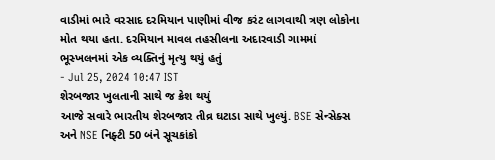વાડીમાં ભારે વરસાદ દરમિયાન પાણીમાં વીજ કરંટ લાગવાથી ત્રણ લોકોના મોત થયા હતા. દરમિયાન માવલ તહસીલના અદારવાડી ગામમાં ભૂસ્ખલનમાં એક વ્યક્તિનું મૃત્યુ થયું હતું
- Jul 25, 2024 10:47 IST
શેરબજાર ખુલતાની સાથે જ ક્રેશ થયું
આજે સવારે ભારતીય શેરબજાર તીવ્ર ઘટાડા સાથે ખુલ્યું. BSE સેન્સેક્સ અને NSE નિફ્ટી 50 બંને સૂચકાંકો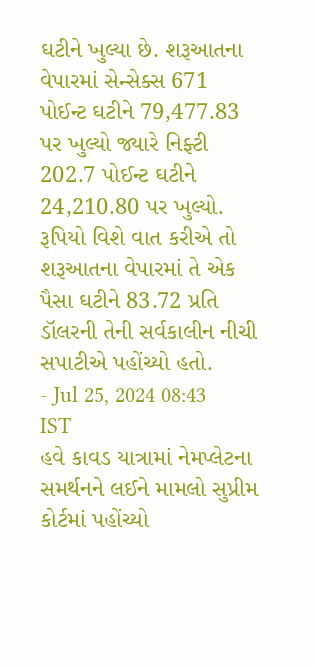ઘટીને ખુલ્યા છે. શરૂઆતના વેપારમાં સેન્સેક્સ 671 પોઈન્ટ ઘટીને 79,477.83 પર ખુલ્યો જ્યારે નિફ્ટી 202.7 પોઈન્ટ ઘટીને 24,210.80 પર ખુલ્યો. રૂપિયો વિશે વાત કરીએ તો શરૂઆતના વેપારમાં તે એક પૈસા ઘટીને 83.72 પ્રતિ ડૉલરની તેની સર્વકાલીન નીચી સપાટીએ પહોંચ્યો હતો.
- Jul 25, 2024 08:43 IST
હવે કાવડ યાત્રામાં નેમપ્લેટના સમર્થનને લઈને મામલો સુપ્રીમ કોર્ટમાં પહોંચ્યો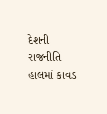દેશની રાજનીતિ હાલમાં કાવડ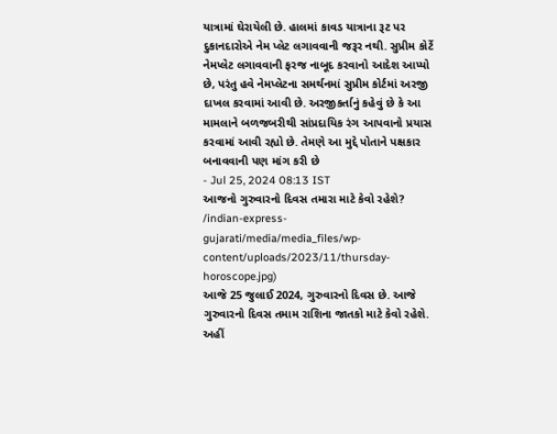યાત્રામાં ઘેરાયેલી છે. હાલમાં કાવડ યાત્રાના રૂટ પર દુકાનદારોએ નેમ પ્લેટ લગાવવાની જરૂર નથી. સુપ્રીમ કોર્ટે નેમપ્લેટ લગાવવાની ફરજ નાબૂદ કરવાનો આદેશ આપ્યો છે, પરંતુ હવે નેમપ્લેટના સમર્થનમાં સુપ્રીમ કોર્ટમાં અરજી દાખલ કરવામાં આવી છે. અરજીકર્તાનું કહેવું છે કે આ મામલાને બળજબરીથી સાંપ્રદાયિક રંગ આપવાનો પ્રયાસ કરવામાં આવી રહ્યો છે. તેમણે આ મુદ્દે પોતાને પક્ષકાર બનાવવાની પણ માંગ કરી છે
- Jul 25, 2024 08:13 IST
આજનો ગુરુવારનો દિવસ તમારા માટે કેવો રહેશે?
/indian-express-gujarati/media/media_files/wp-content/uploads/2023/11/thursday-horoscope.jpg)
આજે 25 જુલાઈ 2024, ગુરુવારનો દિવસ છે. આજે ગુરુવારનો દિવસ તમામ રાશિના જાતકો માટે કેવો રહેશે. અહીં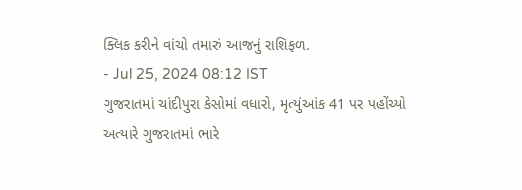ક્લિક કરીને વાંચો તમારું આજનું રાશિફળ.
- Jul 25, 2024 08:12 IST
ગુજરાતમાં ચાંદીપુરા કેસોમાં વધારો, મૃત્યુંઆંક 41 પર પહોંચ્યો
અત્યારે ગુજરાતમાં ભારે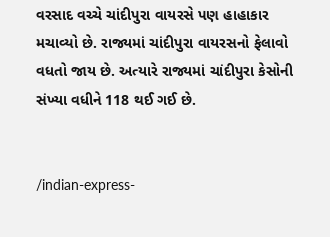વરસાદ વચ્ચે ચાંદીપુરા વાયરસે પણ હાહાકાર મચાવ્યો છે. રાજ્યમાં ચાંદીપુરા વાયરસનો ફેલાવો વધતો જાય છે. અત્યારે રાજ્યમાં ચાંદીપુરા કેસોની સંખ્યા વધીને 118 થઈ ગઈ છે.


/indian-express-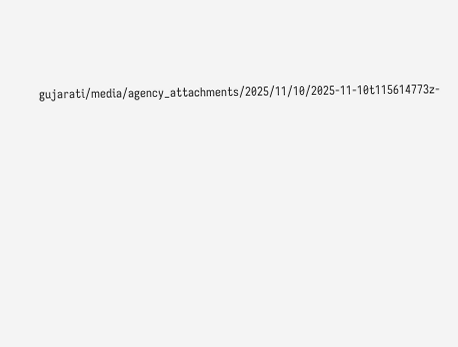gujarati/media/agency_attachments/2025/11/10/2025-11-10t115614773z-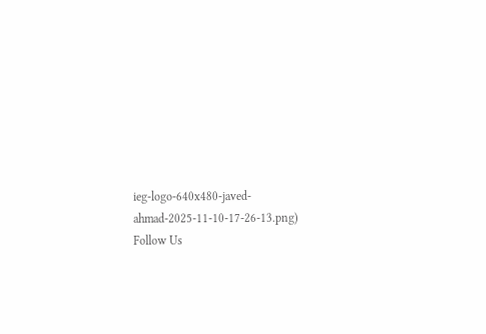ieg-logo-640x480-javed-ahmad-2025-11-10-17-26-13.png)
Follow Us